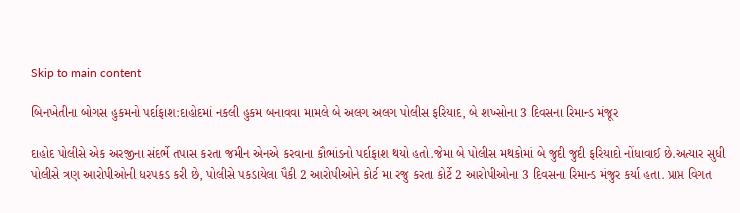Skip to main content

બિનખેતીના બોગસ હુકમનો પર્દાફાશ:દાહોદમાં નકલી હુકમ બનાવવા મામલે બે અલગ અલગ પોલીસ ફરિયાદ, બે શખ્સોના 3 દિવસના રિમાન્ડ મંજૂર

દાહોદ પોલીસે એક અરજીના સંદર્ભે તપાસ કરતા જમીન એનએ કરવાના કૌભાંડનો પર્દાફાશ થયો હતો.જેમા બે પોલીસ મથકોમાં બે જુદી જુદી ફરિયાદો નોંધાવાઈ છે.અત્યાર સુધી પોલીસે ત્રણ આરોપીઓની ધરપકડ કરી છે, પોલીસે પકડાયેલા પૈકી 2 આરોપીઓને કોર્ટ મા રજુ કરતા કોર્ટે 2 આરોપીઓના 3 દિવસના રિમાન્ડ મંજુર કર્યા હતા. પ્રાપ્ત વિગત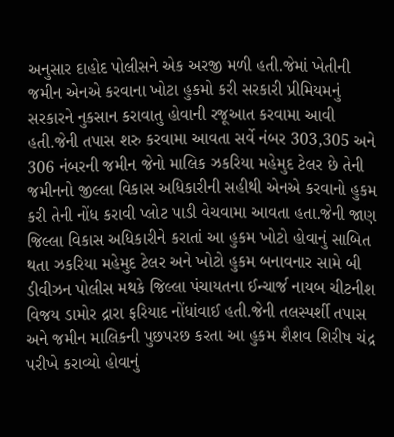અનુસાર દાહોદ પોલીસને એક અરજી મળી હતી.જેમાં ખેતીની જમીન એનએ કરવાના ખોટા હુકમો કરી સરકારી પ્રીમિયમનું સરકારને નુકસાન કરાવાતુ હોવાની રજૂઆત કરવામા આવી હતી.જેની તપાસ શરુ કરવામા આવતા સર્વે નંબર 303,305 અને 306 નંબરની જમીન જેનો માલિક ઝકરિયા મહેમુદ ટેલર છે તેની જમીનનો જીલ્લા વિકાસ અધિકારીની સહીથી એનએ કરવાનો હુકમ કરી તેની નોંધ કરાવી પ્લોટ પાડી વેચવામા આવતા હતા.જેની જાણ જિલ્લા વિકાસ અધિકારીને કરાતાં આ હુકમ ખોટો હોવાનું સાબિત થતા ઝકરિયા મહેમુદ ટેલર અને ખોટો હુકમ બનાવનાર સામે બી ડીવીઝન પોલીસ મથકે જિલ્લા પંચાયતના ઈન્ચાર્જ નાયબ ચીટનીશ વિજય ડામોર દ્રારા ફરિયાદ નોંધાંવાઈ હતી.જેની તલસ્પર્શી તપાસ અને જમીન માલિકની પુછપરછ કરતા આ હુકમ શૈશવ શિરીષ ચંદ્ર પરીખે કરાવ્યો હોવાનું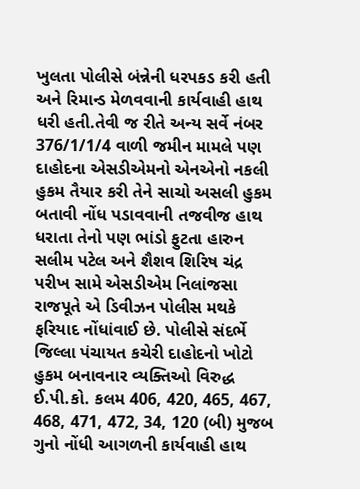ખુલતા પોલીસે બંન્નેની ધરપકડ કરી હતી અને રિમાન્ડ મેળવવાની કાર્યવાહી હાથ ધરી હતી.તેવી જ રીતે અન્ય સર્વે નંબર 376/1/1/4 વાળી જમીન મામલે પણ દાહોદના એસડીએમનો એનએનો નકલી હુકમ તૈયાર કરી તેને સાચો અસલી હુકમ બતાવી નોંધ પડાવવાની તજવીજ હાથ ધરાતા તેનો પણ ભાંડો ફુટતા હારુન સલીમ પટેલ અને શૈશવ શિરિષ ચંદ્ર પરીખ સામે એસડીએમ નિલાંજસા રાજપૂતે એ ડિવીઝન પોલીસ મથકે ફરિયાદ નોંધાંવાઈ છે. પોલીસે સંદર્ભે જિલ્લા પંચાયત કચેરી દાહોદનો ખોટો હુકમ બનાવનાર વ્યક્તિઓ વિરુદ્ધ ઈ.પી.કો. કલમ 406, 420, 465, 467, 468, 471, 472, 34, 120 (બી) મુજબ ગુનો નોંધી આગળની કાર્યવાહી હાથ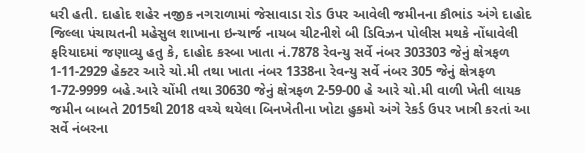ધરી હતી. દાહોદ શહેર નજીક નગરાળામાં જેસાવાડા રોડ ઉપર આવેલી જમીનના કૌભાંડ અંગે દાહોદ જિલ્લા પંચાયતની મહેસુલ શાખાના ઇન્ચાર્જ નાયબ ચીટનીશે બી ડિવિઝન પોલીસ મથકે નોંધાવેલી ફરિયાદમાં જણાવ્યુ હતુ કે, દાહોદ કસ્બા ખાતા નં.7878 રેવન્યુ સર્વે નંબર 303303 જેનું ક્ષેત્રફળ 1-11-2929 હેક્ટર આરે ચો.મી તથા ખાતા નંબર 1338ના રેવન્યુ સર્વે નંબર 305 જેનું ક્ષેત્રફળ 1-72-9999 બહે.આરે ચોંમી તથા 30630 જેનું ક્ષેત્રફળ 2-59-00 હે આરે ચો.મી વાળી ખેતી લાયક જમીન બાબતે 2015થી 2018 વચ્ચે થયેલા બિનખેતીના ખોટા હુકમો અંગે રેકર્ડ ઉપર ખાત્રી કરતાં આ સર્વે નંબરના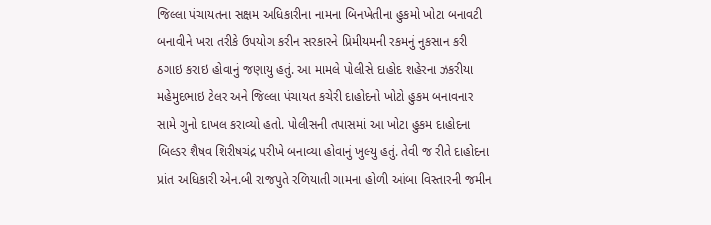જિલ્લા પંચાયતના સક્ષમ અધિકારીના નામના બિનખેતીના હુકમો ખોટા બનાવટી બનાવીને ખરા તરીકે ઉપયોગ કરીન સરકારને પ્રિમીયમની રકમનું નુકસાન કરી ઠગાઇ કરાઇ હોવાનું જણાયુ હતું. આ મામલે પોલીસે દાહોદ શહેરના ઝકરીયા મહેમુદભાઇ ટેલર અને જિલ્લા પંચાયત કચેરી દાહોદનો ખોટો હુકમ બનાવનાર સામે ગુનો દાખલ કરાવ્યો હતો. પોલીસની તપાસમાં આ ખોટા હુકમ દાહોદના બિલ્ડર શૈષવ શિરીષચંદ્ર પરીખે બનાવ્યા હોવાનું ખુલ્યુ હતું. તેવી જ રીતે દાહોદના પ્રાંત અધિકારી એન.બી રાજપુતે રળિયાતી ગામના હોળી આંબા વિસ્તારની જમીન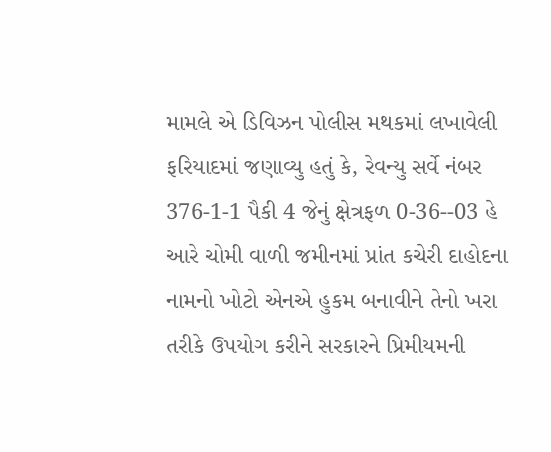મામલે એ ડિવિઝન પોલીસ મથકમાં લખાવેલી ફરિયાદમાં જણાવ્યુ હતું કે, રેવન્યુ સર્વે નંબર 376-1-1 પૈકી 4 જેનું ક્ષેત્રફળ 0-36--03 હે આરે ચોમી વાળી જમીનમાં પ્રાંત કચેરી દાહોદના નામનો ખોટો એનએ હુકમ બનાવીને તેનો ખરા તરીકે ઉપયોગ કરીને સરકારને પ્રિમીયમની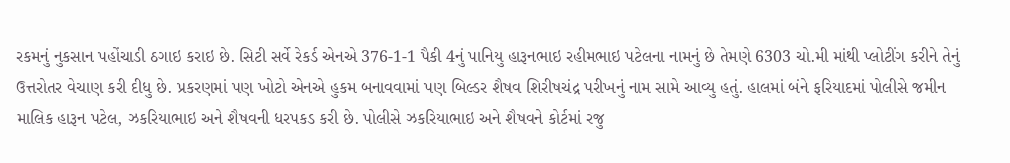રકમનું નુકસાન પહોંચાડી ઠગાઇ કરાઇ છે. સિટી સર્વે રેકર્ડ એનએ 376-1-1 પૈકી 4નું પાનિયુ હારૂનભાઇ રહીમભાઇ પટેલના નામનું છે તેમણે 6303 ચો.મી માંથી પ્લોટીંગ કરીને તેનું ઉત્તરોતર વેચાણ કરી દીધુ છે. પ્રકરણમાં પણ ખોટો એનએ હુકમ બનાવવામાં પણ બિલ્ડર શૈષવ શિરીષચંદ્ર પરીખનું નામ સામે આવ્યુ હતું. હાલમાં બંને ફરિયાદમાં પોલીસે જમીન માલિક હારૂન પટેલ, ઝકરિયાભાઇ અને શૈષવની ધરપકડ કરી છે. પોલીસે ઝકરિયાભાઇ અને શૈષવને કોર્ટમાં રજુ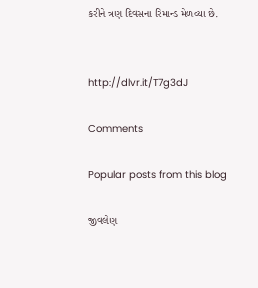કરીને ત્રણ દિવસના રિમાન્ડ મેળવ્યા છે.


http://dlvr.it/T7g3dJ

Comments

Popular posts from this blog

જીવલેણ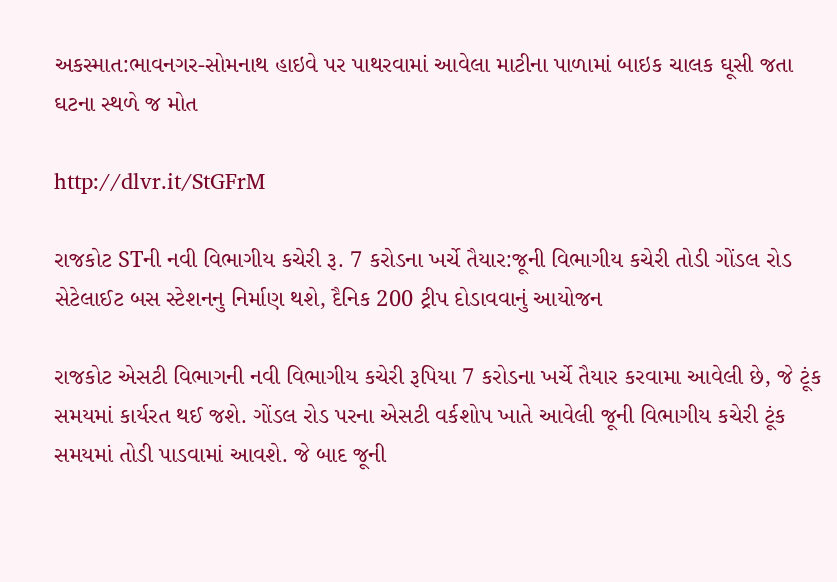અકસ્માત:ભાવનગર-સોમનાથ હાઇવે પર પાથરવામાં આવેલા માટીના પાળામાં બાઇક ચાલક ઘૂસી જતા ઘટના સ્થળે જ મોત

http://dlvr.it/StGFrM

રાજકોટ STની નવી વિભાગીય કચેરી રૂ. 7 કરોડના ખર્ચે તૈયાર:જૂની વિભાગીય કચેરી તોડી ગોંડલ રોડ સેટેલાઈટ બસ સ્ટેશનનુ નિર્માણ થશે, દૈનિક 200 ટ્રીપ દોડાવવાનું આયોજન

રાજકોટ એસટી વિભાગની નવી વિભાગીય કચેરી રૂપિયા 7 કરોડના ખર્ચે તૈયાર કરવામા આવેલી છે, જે ટૂંક સમયમાં કાર્યરત થઈ જશે. ગોંડલ રોડ પરના એસટી વર્કશોપ ખાતે આવેલી જૂની વિભાગીય કચેરી ટૂંક સમયમાં તોડી પાડવામાં આવશે. જે બાદ જૂની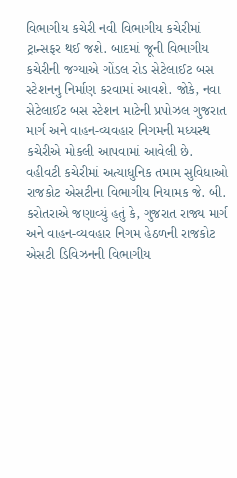વિભાગીય કચેરી નવી વિભાગીય કચેરીમાં ટ્રાન્સફર થઈ જશે. બાદમાં જૂની વિભાગીય કચેરીની જગ્યાએ ગોંડલ રોડ સેટેલાઈટ બસ સ્ટેશનનુ નિર્માણ કરવામાં આવશે. જોકે, નવા સેટેલાઈટ બસ સ્ટેશન માટેની પ્રપોઝલ ગુજરાત માર્ગ અને વાહન-વ્યવહાર નિગમની મધ્યસ્થ કચેરીએ મોકલી આપવામાં આવેલી છે. વહીવટી કચેરીમાં અત્યાધુનિક તમામ સુવિધાઓ રાજકોટ એસટીના વિભાગીય નિયામક જે. બી. કરોતરાએ જણાવ્યું હતું કે, ગુજરાત રાજ્ય માર્ગ અને વાહન-વ્યવહાર નિગમ હેઠળની રાજકોટ એસટી ડિવિઝનની વિભાગીય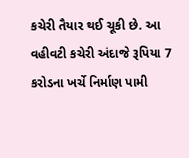કચેરી તૈયાર થઈ ચૂકી છે. આ વહીવટી કચેરી અંદાજે રૂપિયા 7 કરોડના ખર્ચે નિર્માણ પામી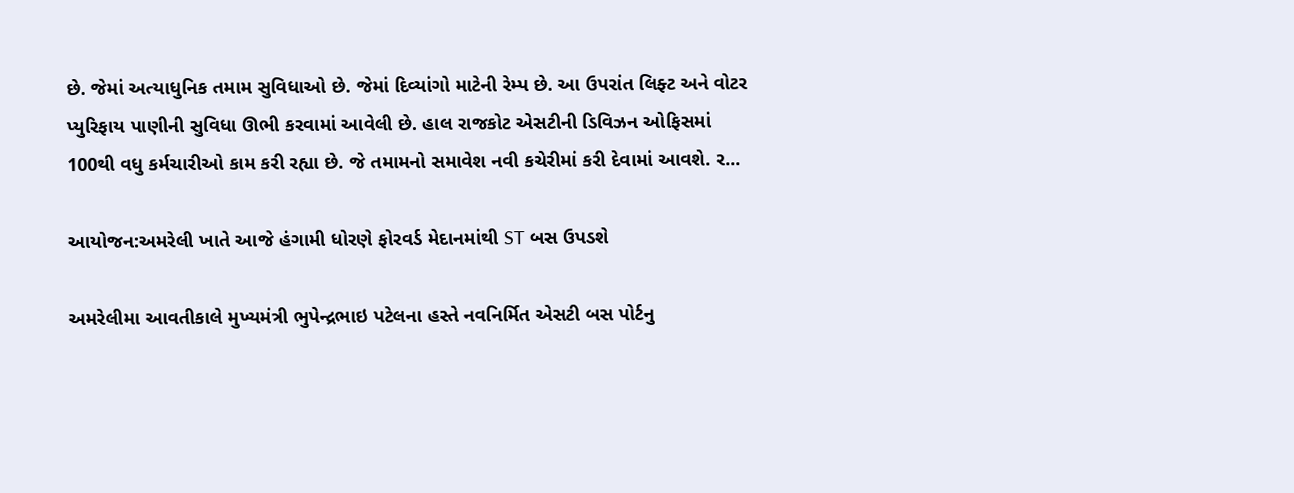છે. જેમાં અત્યાધુનિક તમામ સુવિધાઓ છે. જેમાં દિવ્યાંગો માટેની રેમ્પ છે. આ ઉપરાંત લિફ્ટ અને વોટર પ્યુરિફાય પાણીની સુવિધા ઊભી કરવામાં આવેલી છે. હાલ રાજકોટ એસટીની ડિવિઝન ઓફિસમાં 100થી વધુ કર્મચારીઓ કામ કરી રહ્યા છે. જે તમામનો સમાવેશ નવી કચેરીમાં કરી દેવામાં આવશે. ર...

આયોજન:અમરેલી ખાતે આજે હંગામી ધોરણે ફોરવર્ડ મેદાનમાંથી ST બસ ઉપડશે

અમરેલીમા આવતીકાલે મુખ્યમંત્રી ભુપેન્દ્રભાઇ પટેલના હસ્તે નવનિર્મિત એસટી બસ પોર્ટનુ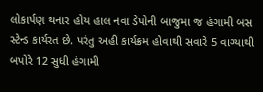લોકાર્પણ થનાર હોય હાલ નવા ડેપોની બાજુમા જ હંગામી બસ સ્ટેન્ડ કાર્યરત છે. પરંતુ અહી કાર્યક્રમ હોવાથી સવારે 5 વાગ્યાથી બપોરે 12 સુધી હંગામી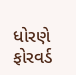ધોરણે ફોરવર્ડ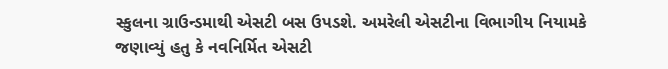સ્કુલના ગ્રાઉન્ડમાથી એસટી બસ ઉપડશે. અમરેલી એસટીના વિભાગીય નિયામકે જણાવ્યું હતુ કે નવનિર્મિત એસટી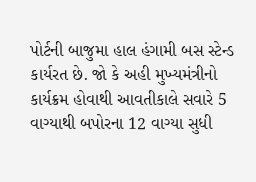પોર્ટની બાજુમા હાલ હંગામી બસ સ્ટેન્ડ કાર્યરત છે. જો કે અહી મુખ્યમંત્રીનો કાર્યક્રમ હોવાથી આવતીકાલે સવારે 5 વાગ્યાથી બપોરના 12 વાગ્યા સુધી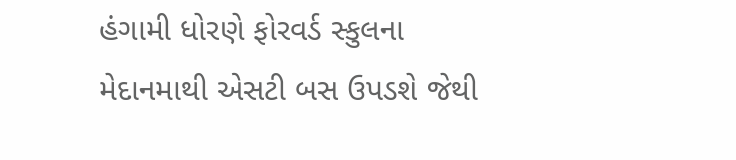હંગામી ધોરણે ફોરવર્ડ સ્કુલના મેદાનમાથી એસટી બસ ઉપડશે જેથી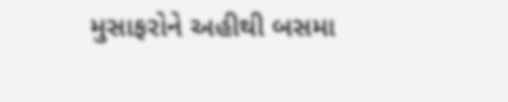મુસાફરોને અહીથી બસમા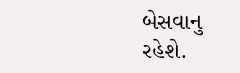બેસવાનુ રહેશે.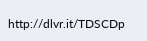http://dlvr.it/TDSCDp